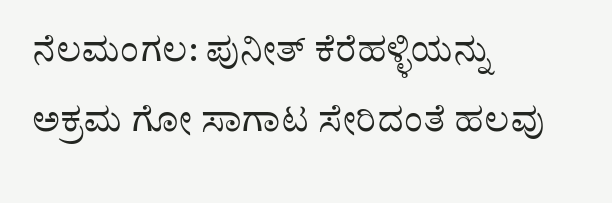ನೆಲಮಂಗಲ: ಪುನೀತ್ ಕೆರೆಹಳ್ಳಿಯನ್ನು ಅಕ್ರಮ ಗೋ ಸಾಗಾಟ ಸೇರಿದಂತೆ ಹಲವು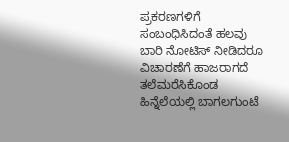ಪ್ರಕರಣಗಳಿಗೆ ಸಂಬಂಧಿಸಿದಂತೆ ಹಲವು ಬಾರಿ ನೋಟಿಸ್ ನೀಡಿದರೂ ವಿಚಾರಣೆಗೆ ಹಾಜರಾಗದೆ ತಲೆಮರೆಸಿಕೊಂಡ ಹಿನ್ನೆಲೆಯಲ್ಲಿ ಬಾಗಲಗುಂಟೆ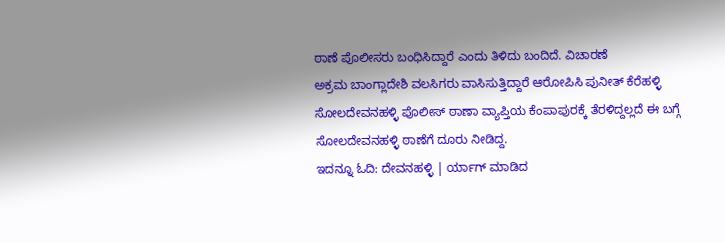ಠಾಣೆ ಪೊಲೀಸರು ಬಂಧಿಸಿದ್ದಾರೆ ಎಂದು ತಿಳಿದು ಬಂದಿದೆ. ವಿಚಾರಣೆ
ಅಕ್ರಮ ಬಾಂಗ್ಲಾದೇಶಿ ವಲಸಿಗರು ವಾಸಿಸುತ್ತಿದ್ದಾರೆ ಆರೋಪಿಸಿ ಪುನೀತ್ ಕೆರೆಹಳ್ಳಿ ಸೋಲದೇವನಹಳ್ಳಿ ಪೊಲೀಸ್ ಠಾಣಾ ವ್ಯಾಪ್ತಿಯ ಕೆಂಪಾಪುರಕ್ಕೆ ತೆರಳಿದ್ದಲ್ಲದೆ ಈ ಬಗ್ಗೆ ಸೋಲದೇವನಹಳ್ಳಿ ಠಾಣೆಗೆ ದೂರು ನೀಡಿದ್ದ.
ಇದನ್ನೂ ಓದಿ: ದೇವನಹಳ್ಳಿ | ರ್ಯಾಗ್ ಮಾಡಿದ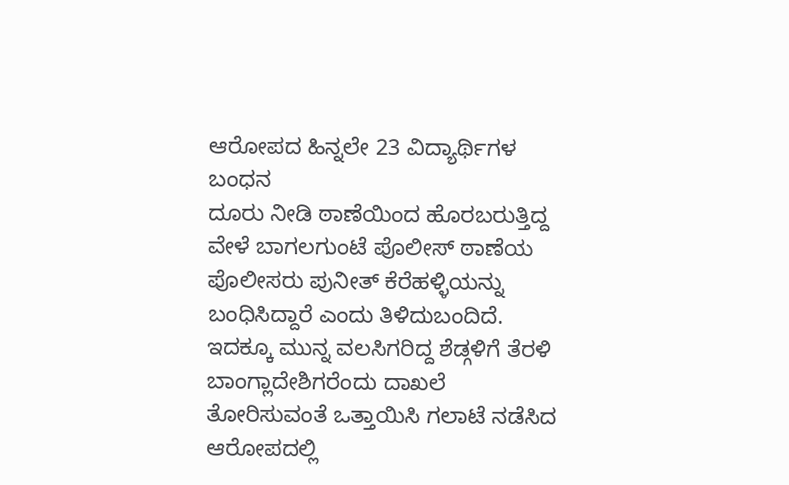ಆರೋಪದ ಹಿನ್ನಲೇ 23 ವಿದ್ಯಾರ್ಥಿಗಳ ಬಂಧನ
ದೂರು ನೀಡಿ ಠಾಣೆಯಿಂದ ಹೊರಬರುತ್ತಿದ್ದ ವೇಳೆ ಬಾಗಲಗುಂಟೆ ಪೊಲೀಸ್ ಠಾಣೆಯ ಪೊಲೀಸರು ಪುನೀತ್ ಕೆರೆಹಳ್ಳಿಯನ್ನು ಬಂಧಿಸಿದ್ದಾರೆ ಎಂದು ತಿಳಿದುಬಂದಿದೆ.
ಇದಕ್ಕೂ ಮುನ್ನ ವಲಸಿಗರಿದ್ದ ಶೆಡ್ಗಳಿಗೆ ತೆರಳಿ ಬಾಂಗ್ಲಾದೇಶಿಗರೆಂದು ದಾಖಲೆ ತೋರಿಸುವಂತೆ ಒತ್ತಾಯಿಸಿ ಗಲಾಟೆ ನಡೆಸಿದ ಆರೋಪದಲ್ಲಿ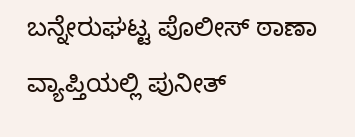ಬನ್ನೇರುಘಟ್ಟ ಪೊಲೀಸ್ ಠಾಣಾ ವ್ಯಾಪ್ತಿಯಲ್ಲಿ ಪುನೀತ್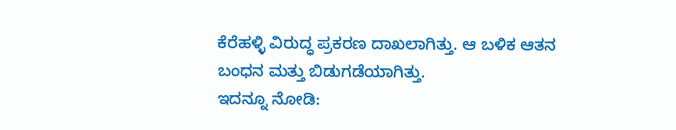ಕೆರೆಹಳ್ಳಿ ವಿರುದ್ಧ ಪ್ರಕರಣ ದಾಖಲಾಗಿತ್ತು. ಆ ಬಳಿಕ ಆತನ ಬಂಧನ ಮತ್ತು ಬಿಡುಗಡೆಯಾಗಿತ್ತು.
ಇದನ್ನೂ ನೋಡಿ: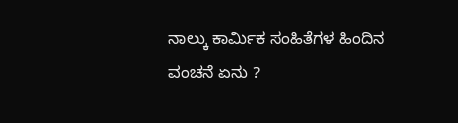ನಾಲ್ಕು ಕಾರ್ಮಿಕ ಸಂಹಿತೆಗಳ ಹಿಂದಿನ ವಂಚನೆ ಏನು ?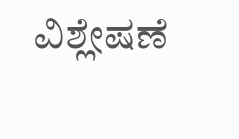ವಿಶ್ಲೇಷಣೆ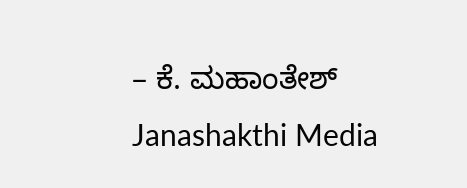– ಕೆ. ಮಹಾಂತೇಶ್ Janashakthi Media